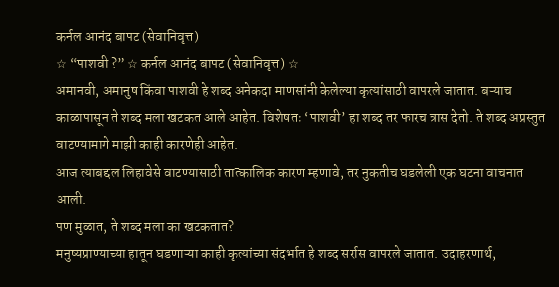कर्नल आनंद बापट (सेवानिवृत्त)
☆ “पाशवी ?” ☆ कर्नल आनंद बापट (सेवानिवृत्त) ☆
अमानवी, अमानुष किंवा पाशवी हे शब्द अनेकदा माणसांनी केलेल्या कृत्यांसाठी वापरले जातात. बऱ्याच काळापासून ते शब्द मला खटकत आले आहेत. विशेषतः ‘पाशवी’ हा शब्द तर फारच त्रास देतो. ते शब्द अप्रस्तुत वाटण्यामागे माझी काही कारणेही आहेत.
आज त्याबद्दल लिहावेसे वाटण्यासाठी तात्कालिक कारण म्हणावे, तर नुकतीच घडलेली एक घटना वाचनात आली.
पण मुळात, ते शब्द मला का खटकतात?
मनुष्यप्राण्याच्या हातून घडणाऱ्या काही कृत्यांच्या संदर्भात हे शब्द सर्रास वापरले जातात. उदाहरणार्थ,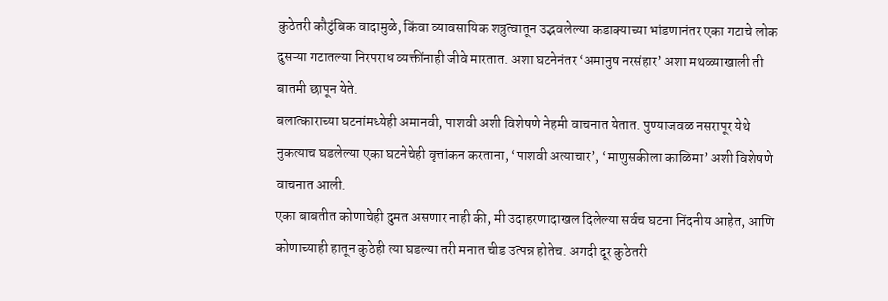कुठेतरी कौटुंबिक वादामुळे, किंवा व्यावसायिक शत्रुत्वातून उद्भवलेल्या कडाक्याच्या भांडणानंतर एका गटाचे लोक दुसऱ्या गटातल्या निरपराध व्यक्तींनाही जीवे मारतात. अशा घटनेनंतर ‘अमानुष नरसंहार’ अशा मथळ्याखाली ती बातमी छापून येते.
बलात्काराच्या घटनांमध्येही अमानवी, पाशवी अशी विशेषणे नेहमी वाचनात येतात. पुण्याजवळ नसरापूर येथे नुकत्याच घडलेल्या एका घटनेचेही वृत्तांकन करताना, ‘पाशवी अत्याचार’, ‘माणुसकीला काळिमा’ अशी विशेषणे वाचनात आली.
एका बाबतीत कोणाचेही दुमत असणार नाही की, मी उदाहरणादाखल दिलेल्या सर्वच घटना निंदनीय आहेत, आणि कोणाच्याही हातून कुठेही त्या घडल्या तरी मनात चीड उत्पन्न होतेच. अगदी दूर कुठेतरी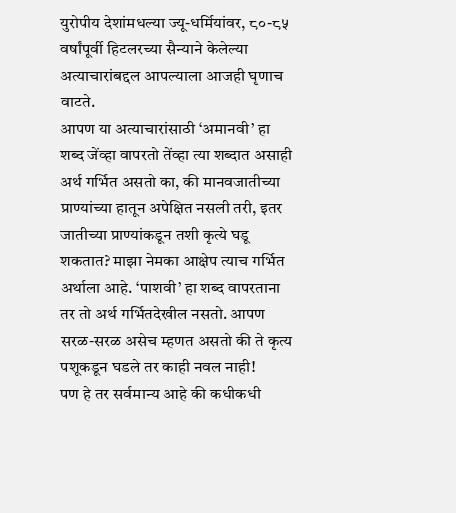युरोपीय देशांमधल्या ज्यू-धर्मियांवर, ८०-८५ वर्षांपूर्वी हिटलरच्या सैन्याने केलेल्या अत्याचारांबद्दल आपल्याला आजही घृणाच वाटते.
आपण या अत्याचारांसाठी ‘अमानवी’ हा शब्द जेंव्हा वापरतो तेंव्हा त्या शब्दात असाही अर्थ गर्भित असतो का, की मानवजातीच्या प्राण्यांच्या हातून अपेक्षित नसली तरी, इतर जातीच्या प्राण्यांकडून तशी कृत्ये घडू शकतात? माझा नेमका आक्षेप त्याच गर्भित अर्थाला आहे. ‘पाशवी’ हा शब्द वापरताना तर तो अर्थ गर्भितदेखील नसतो. आपण सरळ-सरळ असेच म्हणत असतो की ते कृत्य पशूकडून घडले तर काही नवल नाही!
पण हे तर सर्वमान्य आहे की कधीकधी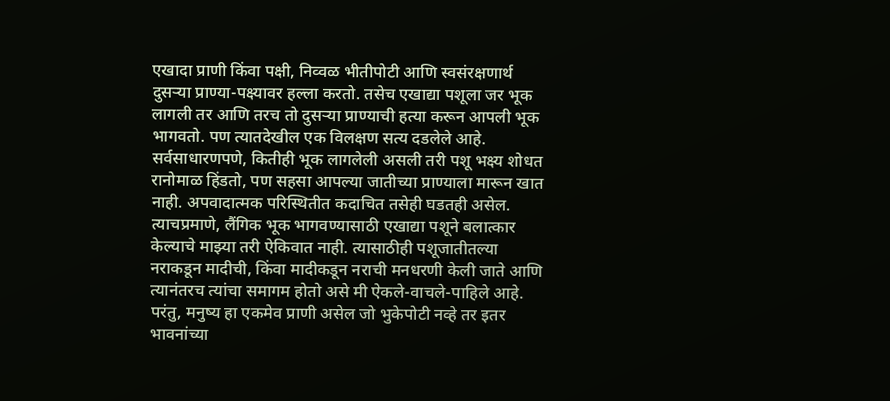एखादा प्राणी किंवा पक्षी, निव्वळ भीतीपोटी आणि स्वसंरक्षणार्थ दुसऱ्या प्राण्या-पक्ष्यावर हल्ला करतो. तसेच एखाद्या पशूला जर भूक लागली तर आणि तरच तो दुसऱ्या प्राण्याची हत्या करून आपली भूक भागवतो. पण त्यातदेखील एक विलक्षण सत्य दडलेले आहे. सर्वसाधारणपणे, कितीही भूक लागलेली असली तरी पशू भक्ष्य शोधत रानोमाळ हिंडतो, पण सहसा आपल्या जातीच्या प्राण्याला मारून खात नाही. अपवादात्मक परिस्थितीत कदाचित तसेही घडतही असेल.
त्याचप्रमाणे, लैंगिक भूक भागवण्यासाठी एखाद्या पशूने बलात्कार केल्याचे माझ्या तरी ऐकिवात नाही. त्यासाठीही पशूजातीतल्या नराकडून मादीची, किंवा मादीकडून नराची मनधरणी केली जाते आणि त्यानंतरच त्यांचा समागम होतो असे मी ऐकले-वाचले-पाहिले आहे.
परंतु, मनुष्य हा एकमेव प्राणी असेल जो भुकेपोटी नव्हे तर इतर भावनांच्या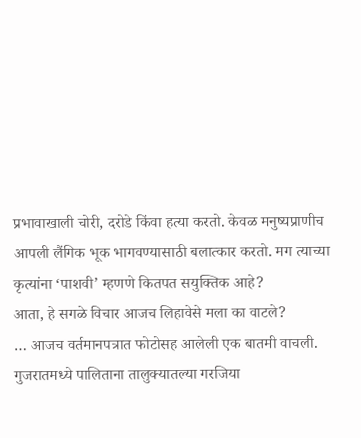प्रभावाखाली चोरी, दरोडे किंवा हत्या करतो. केवळ मनुष्यप्राणीच आपली लैंगिक भूक भागवण्यासाठी बलात्कार करतो. मग त्याच्या कृत्यांना ‘पाशवी’ म्हणणे कितपत सयुक्तिक आहे?
आता, हे सगळे विचार आजच लिहावेसे मला का वाटले?
… आजच वर्तमानपत्रात फोटोसह आलेली एक बातमी वाचली. गुजरातमध्ये पालिताना तालुक्यातल्या गरजिया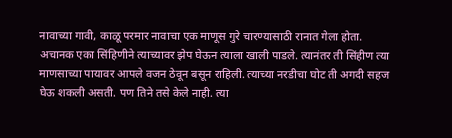नावाच्या गावी, काळू परमार नावाचा एक माणूस गुरे चारण्यासाठी रानात गेला होता. अचानक एका सिंहिणीने त्याच्यावर झेप घेऊन त्याला खाली पाडले. त्यानंतर ती सिंहीण त्या माणसाच्या पायावर आपले वजन ठेवून बसून राहिली. त्याच्या नरडीचा घोट ती अगदी सहज घेऊ शकली असती. पण तिने तसे केले नाही. त्या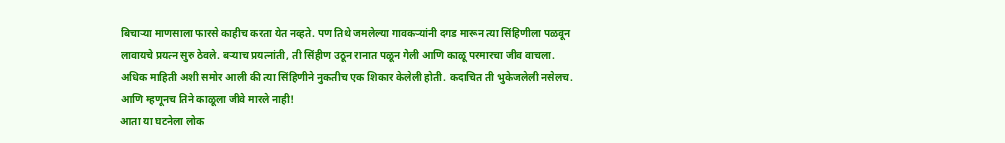बिचाऱ्या माणसाला फारसे काहीच करता येत नव्हते. पण तिथे जमलेल्या गावकऱ्यांनी दगड मारून त्या सिंहिणीला पळवून लावायचे प्रयत्न सुरु ठेवले. बऱ्याच प्रयत्नांती, ती सिंहीण उठून रानात पळून गेली आणि काळू परमारचा जीव वाचला.
अधिक माहिती अशी समोर आली की त्या सिंहिणीने नुकतीच एक शिकार केलेली होती. कदाचित ती भुकेजलेली नसेलच. आणि म्हणूनच तिने काळूला जीवे मारले नाही!
आता या घटनेला लोक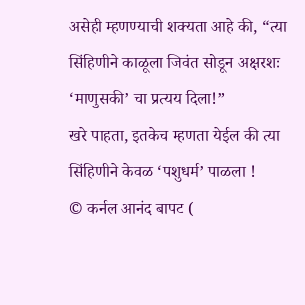असेही म्हणण्याची शक्यता आहे की, “त्या सिंहिणीने काळूला जिवंत सोडून अक्षरशः ‘माणुसकी’ चा प्रत्यय दिला!”
खरे पाहता, इतकेच म्हणता येईल की त्या सिंहिणीने केवळ ‘पशुधर्म’ पाळला !
© कर्नल आनंद बापट (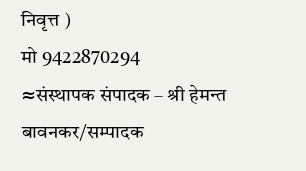निवृत्त )
मो 9422870294
≈संस्थापक संपादक – श्री हेमन्त बावनकर/सम्पादक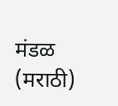मंडळ (मराठी)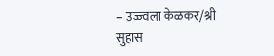– उज्ज्वला केळकर/श्री सुहास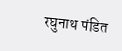रघुनाथ पंडित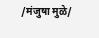/मंजुषा मुळे/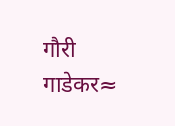गौरी गाडेकर≈